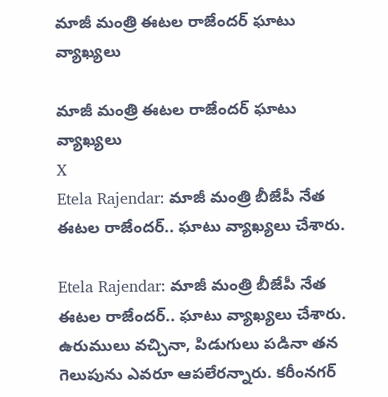మాజీ మంత్రి ఈటల రాజేందర్‌ ఘాటు వ్యాఖ్యలు

మాజీ మంత్రి ఈటల రాజేందర్‌ ఘాటు వ్యాఖ్యలు
X
Etela Rajendar: మాజీ మంత్రి బీజేపీ నేత ఈటల రాజేందర్‌.. ఘాటు వ్యాఖ్యలు చేశారు.

Etela Rajendar: మాజీ మంత్రి బీజేపీ నేత ఈటల రాజేందర్‌.. ఘాటు వ్యాఖ్యలు చేశారు. ఉరుములు వచ్చినా, పిడుగులు పడినా తన గెలుపును ఎవరూ ఆపలేరన్నారు. కరీంనగర్‌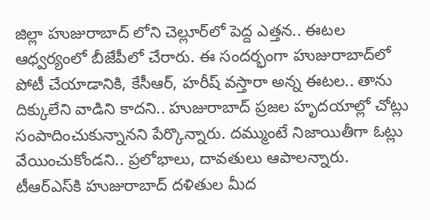జిల్లా హుజురాబాద్‌ లోని చెల్లూర్‌లో పెద్ద ఎత్తన.. ఈటల ఆధ్వర్యంలో బీజేపీలో చేరారు. ఈ సందర్భంగా హుజురాబాద్‌లో పోటీ చేయాడానికి, కేసీఆర్, హరీష్‌ వస్తారా అన్న ఈటల.. తాను దిక్కులేని వాడిని కాదని.. హుజురాబాద్‌ ప్రజల హృదయాల్లో చోట్లు సంపాదించుకున్నానని పేర్కొన్నారు. దమ్ముంటే నిజాయితీగా ఓట్లు వేయించుకోండని.. ప్రలోభాలు, దావతులు ఆపాలన్నారు. టీఆర్ఎస్‌కి హుజురాబాద్ దళితుల మీద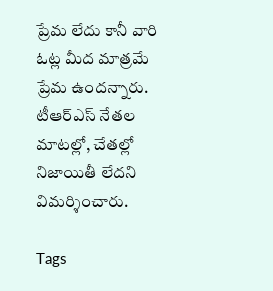ప్రేమ లేదు కానీ వారి ఓట్ల మీద మాత్రమే ప్రేమ ఉందన్నారు. టీఆర్ఎస్ నేతల మాటల్లో, చేతల్లో నిజాయితీ లేదని విమర్శించారు.

Tags